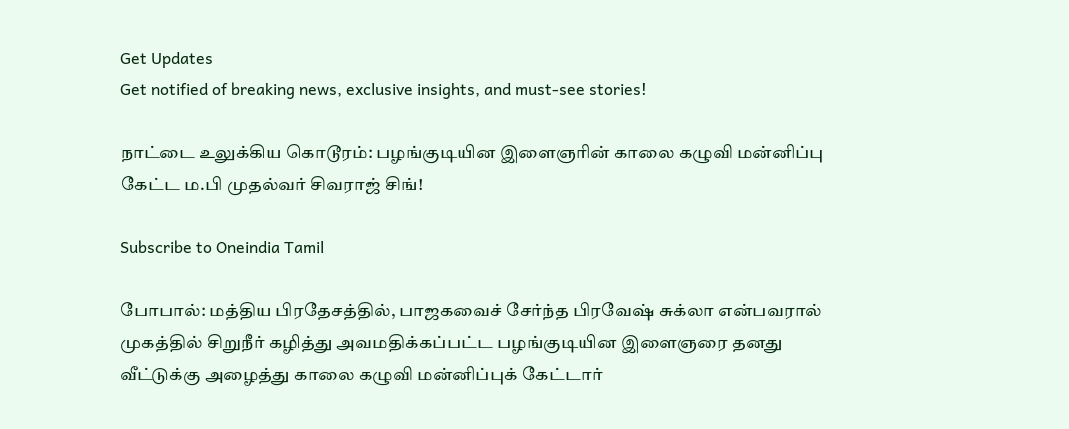Get Updates
Get notified of breaking news, exclusive insights, and must-see stories!

நாட்டை உலுக்கிய கொடூரம்: பழங்குடியின இளைஞரின் காலை கழுவி மன்னிப்பு கேட்ட ம.பி முதல்வர் சிவராஜ் சிங்!

Subscribe to Oneindia Tamil

போபால்: மத்திய பிரதேசத்தில், பாஜகவைச் சேர்ந்த பிரவேஷ் சுக்லா என்பவரால் முகத்தில் சிறுநீர் கழித்து அவமதிக்கப்பட்ட பழங்குடியின இளைஞரை தனது வீட்டுக்கு அழைத்து காலை கழுவி மன்னிப்புக் கேட்டார்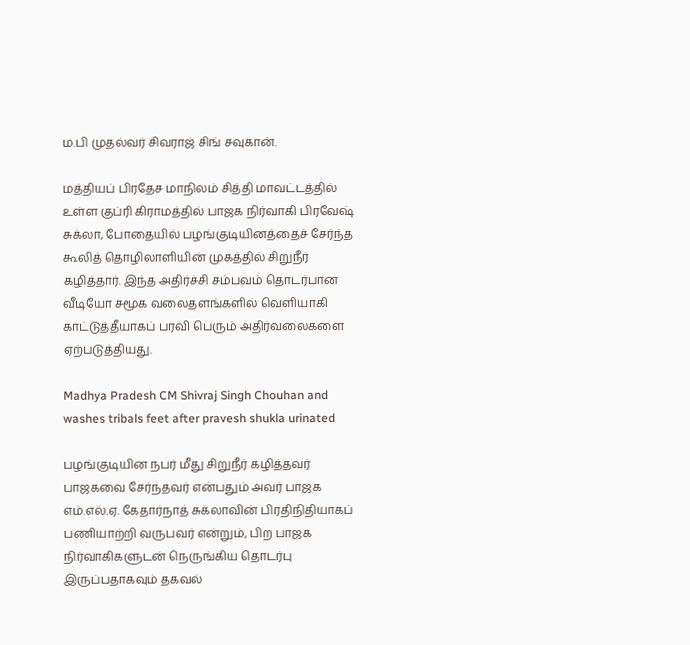ம.பி முதல்வர் சிவராஜ் சிங் சவுகான்.

மத்தியப் பிரதேச மாநிலம் சித்தி மாவட்டத்தில் உள்ள குப்ரி கிராமத்தில் பாஜக நிர்வாகி பிரவேஷ் சுக்லா, போதையில் பழங்குடியினத்தைச் சேர்ந்த கூலித் தொழிலாளியின் முகத்தில் சிறுநீர் கழித்தார். இந்த அதிர்ச்சி சம்பவம் தொடர்பான வீடியோ சமூக வலைதளங்களில் வெளியாகி காட்டுத்தீயாகப் பரவி பெரும் அதிர்வலைகளை ஏற்படுத்தியது.

Madhya Pradesh CM Shivraj Singh Chouhan and washes tribals feet after pravesh shukla urinated

பழங்குடியின நபர் மீது சிறுநீர் கழித்தவர் பாஜகவை சேர்ந்தவர் என்பதும் அவர் பாஜக எம்.எல்.ஏ. கேதார்நாத் சுக்லாவின் பிரதிநிதியாகப் பணியாற்றி வருபவர் என்றும், பிற பாஜக நிர்வாகிகளுடன் நெருங்கிய தொடர்பு இருப்பதாகவும் தகவல்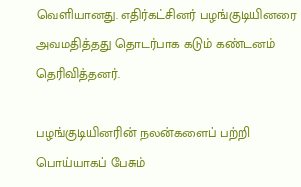வெளியானது. எதிர்கட்சினர் பழங்குடியினரை அவமதித்தது தொடர்பாக கடும் கண்டனம் தெரிவித்தனர்.

பழங்குடியினரின் நலன்களைப் பற்றி பொய்யாகப் பேசும்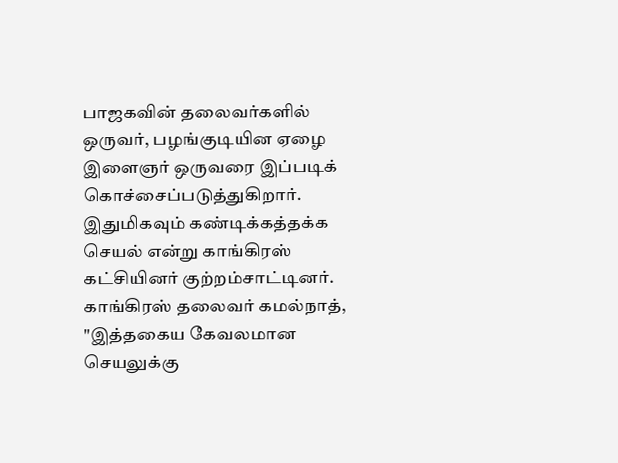பாஜகவின் தலைவர்களில் ஒருவர், பழங்குடியின ஏழை இளைஞர் ஒருவரை இப்படிக் கொச்சைப்படுத்துகிறார். இதுமிகவும் கண்டிக்கத்தக்க செயல் என்று காங்கிரஸ் கட்சியினர் குற்றம்சாட்டினர். காங்கிரஸ் தலைவர் கமல்நாத், "இத்தகைய கேவலமான செயலுக்கு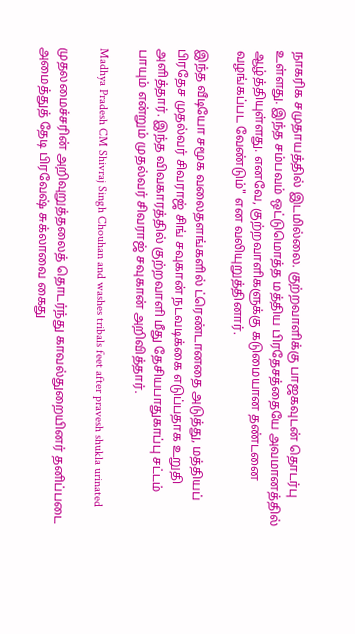நாகரிக சமுதாயத்தில் இடமில்லை. குற்றவாளிக்கு பாஜகவுடன் தொடர்பு உள்ளது. இந்த சம்பவம் ஒட்டுமொத்த மத்திய பிரதேசத்தையே அவமானத்தில் ஆழ்த்தியுள்ளது. எனவே, குற்றவாளிகளுக்கு கடுமையான தண்டனை வழங்கப்பட வேண்டும்" என வலியுறுத்தினார்.

இந்த வீடியோ சமூக வலைதளங்களில் ட்ரெண்டானதை அடுத்து, மத்தியப் பிரதேச முதல்வர் சிவராஜ் சிங் சவுகான் நடவடிக்கை எடுப்பதாக உறுதி அளித்தார். இந்த விவகாரத்தில் குற்றவாளி மீது தேசியபாதுகாப்பு சட்டம் பாயும் என்றும் முதல்வர் சிவராஜ் சவுகான் அறிவித்தார்.

Madhya Pradesh CM Shivraj Singh Chouhan and washes tribals feet after pravesh shukla urinated

முதலமைச்சரின் அறிவுறுத்தலைத் தொடர்ந்து காவல்துறையினர் தனிப்படை அமைத்துத் தேடி பிரவேஷ் சுக்லாவை கைது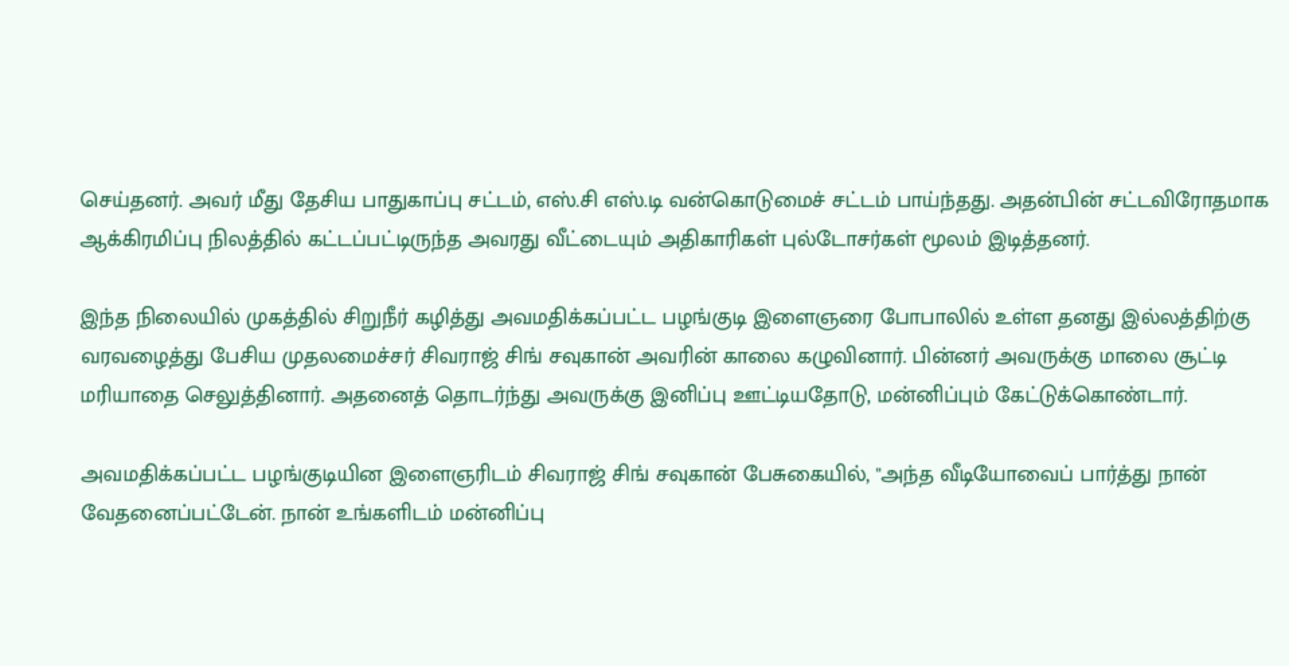செய்தனர். அவர் மீது தேசிய பாதுகாப்பு சட்டம், எஸ்.சி எஸ்.டி வன்கொடுமைச் சட்டம் பாய்ந்தது. அதன்பின் சட்டவிரோதமாக ஆக்கிரமிப்பு நிலத்தில் கட்டப்பட்டிருந்த அவரது வீட்டையும் அதிகாரிகள் புல்டோசர்கள் மூலம் இடித்தனர்.

இந்த நிலையில் முகத்தில் சிறுநீர் கழித்து அவமதிக்கப்பட்ட பழங்குடி இளைஞரை போபாலில் உள்ள தனது இல்லத்திற்கு வரவழைத்து பேசிய முதலமைச்சர் சிவராஜ் சிங் சவுகான் அவரின் காலை கழுவினார். பின்னர் அவருக்கு மாலை சூட்டி மரியாதை செலுத்தினார். அதனைத் தொடர்ந்து அவருக்கு இனிப்பு ஊட்டியதோடு, மன்னிப்பும் கேட்டுக்கொண்டார்.

அவமதிக்கப்பட்ட பழங்குடியின இளைஞரிடம் சிவராஜ் சிங் சவுகான் பேசுகையில், "அந்த வீடியோவைப் பார்த்து நான் வேதனைப்பட்டேன். நான் உங்களிடம் மன்னிப்பு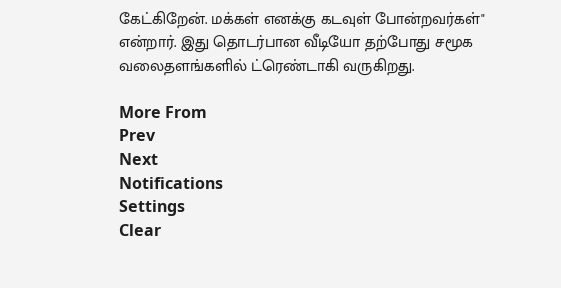கேட்கிறேன். மக்கள் எனக்கு கடவுள் போன்றவர்கள்" என்றார். இது தொடர்பான வீடியோ தற்போது சமூக வலைதளங்களில் ட்ரெண்டாகி வருகிறது.

More From
Prev
Next
Notifications
Settings
Clear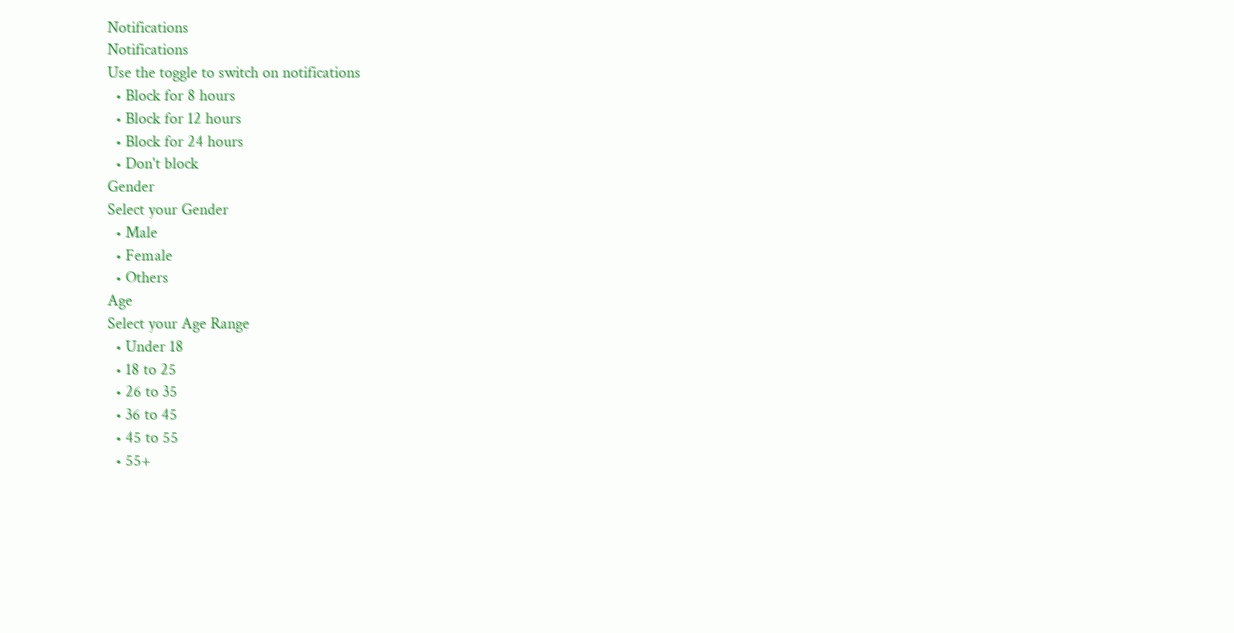Notifications
Notifications
Use the toggle to switch on notifications
  • Block for 8 hours
  • Block for 12 hours
  • Block for 24 hours
  • Don't block
Gender
Select your Gender
  • Male
  • Female
  • Others
Age
Select your Age Range
  • Under 18
  • 18 to 25
  • 26 to 35
  • 36 to 45
  • 45 to 55
  • 55+